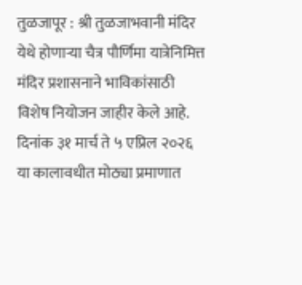तुळजापूर : श्री तुळजाभवानी मंदिर येथे होणाऱ्या चैत्र पौर्णिमा यात्रेनिमित्त मंदिर प्रशासनाने भाविकांसाठी विशेष नियोजन जाहीर केले आहे. दिनांक ३१ मार्च ते ५ एप्रिल २०२६ या कालावधीत मोठ्या प्रमाणात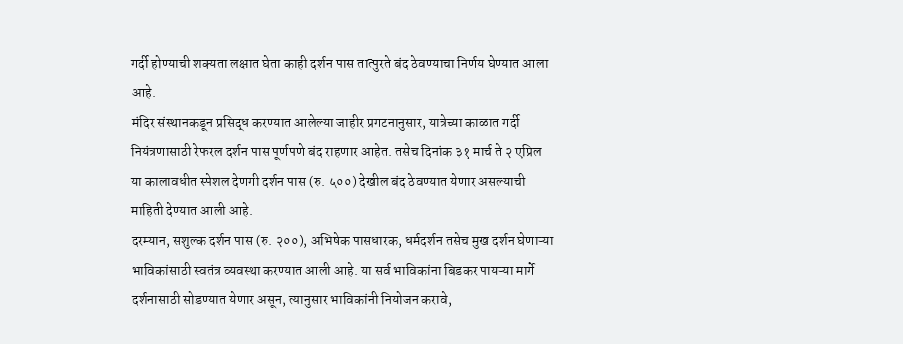गर्दी होण्याची शक्यता लक्षात घेता काही दर्शन पास तात्पुरते बंद ठेवण्याचा निर्णय घेण्यात आला आहे.
मंदिर संस्थानकडून प्रसिद्ध करण्यात आलेल्या जाहीर प्रगटनानुसार, यात्रेच्या काळात गर्दी नियंत्रणासाठी रेफरल दर्शन पास पूर्णपणे बंद राहणार आहेत. तसेच दिनांक ३१ मार्च ते २ एप्रिल या कालावधीत स्पेशल देणगी दर्शन पास (रु. ५००) देखील बंद ठेवण्यात येणार असल्याची माहिती देण्यात आली आहे.
दरम्यान, सशुल्क दर्शन पास (रु. २००), अभिषेक पासधारक, धर्मदर्शन तसेच मुख दर्शन घेणाऱ्या भाविकांसाठी स्वतंत्र व्यवस्था करण्यात आली आहे. या सर्व भाविकांना बिडकर पायऱ्या मार्गे दर्शनासाठी सोडण्यात येणार असून, त्यानुसार भाविकांनी नियोजन करावे,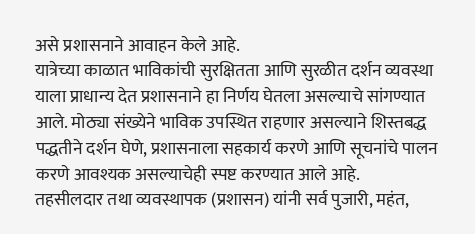असे प्रशासनाने आवाहन केले आहे.
यात्रेच्या काळात भाविकांची सुरक्षितता आणि सुरळीत दर्शन व्यवस्था याला प्राधान्य देत प्रशासनाने हा निर्णय घेतला असल्याचे सांगण्यात आले. मोठ्या संख्येने भाविक उपस्थित राहणार असल्याने शिस्तबद्ध पद्धतीने दर्शन घेणे, प्रशासनाला सहकार्य करणे आणि सूचनांचे पालन करणे आवश्यक असल्याचेही स्पष्ट करण्यात आले आहे.
तहसीलदार तथा व्यवस्थापक (प्रशासन) यांनी सर्व पुजारी, महंत,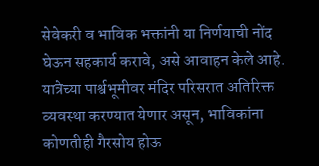सेवेकरी व भाविक भक्तांनी या निर्णयाची नोंद घेऊन सहकार्य करावे, असे आवाहन केले आहे. यात्रेच्या पार्श्वभूमीवर मंदिर परिसरात अतिरिक्त व्यवस्था करण्यात येणार असून, भाविकांना कोणतीही गैरसोय होऊ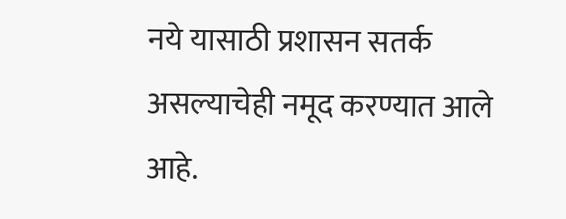नये यासाठी प्रशासन सतर्क असल्याचेही नमूद करण्यात आले आहे.